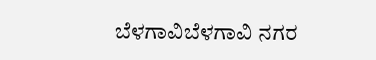ಬೆಳಗಾವಿಬೆಳಗಾವಿ ನಗರ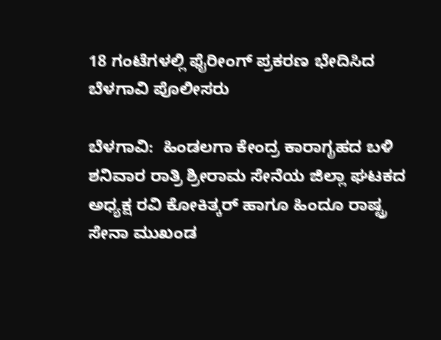18 ಗಂಟೆಗಳಲ್ಲಿ ಫೈರೀಂಗ್ ಪ್ರಕರಣ ಭೇದಿಸಿದ ಬೆಳಗಾವಿ ಪೊಲೀಸರು

ಬೆಳಗಾವಿ:  ಹಿಂಡಲಗಾ ಕೇಂದ್ರ ಕಾರಾಗೃಹದ ಬಳಿ ಶನಿವಾರ ರಾತ್ರಿ ಶ್ರೀರಾಮ ಸೇನೆಯ ಜಿಲ್ಲಾ ಘಟಕದ ಅಧ್ಯಕ್ಷ ರವಿ ಕೋಕಿತ್ಕರ್‌ ಹಾಗೂ ಹಿಂದೂ ರಾಷ್ಟ್ರ ಸೇನಾ ಮುಖಂಡ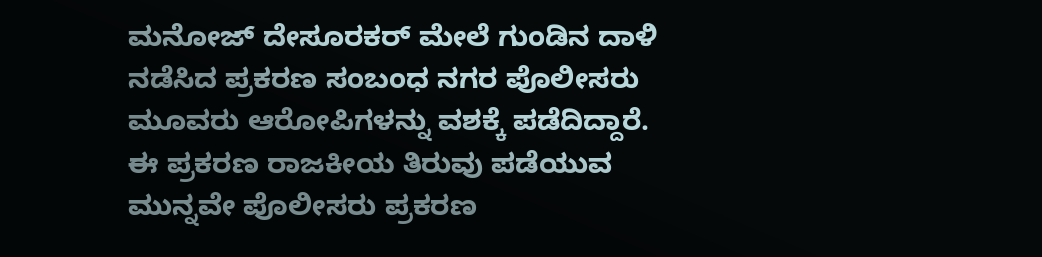ಮನೋಜ್ ದೇಸೂರಕರ್‌ ಮೇಲೆ ಗುಂಡಿನ ದಾಳಿ ನಡೆಸಿದ ಪ್ರಕರಣ ಸಂಬಂಧ ನಗರ ಪೊಲೀಸರು ಮೂವರು ಆರೋಪಿಗಳನ್ನು ವಶಕ್ಕೆ ಪಡೆದಿದ್ದಾರೆ.
ಈ ಪ್ರಕರಣ ರಾಜಕೀಯ ತಿರುವು ಪಡೆಯುವ ಮುನ್ನವೇ ಪೊಲೀಸರು ಪ್ರಕರಣ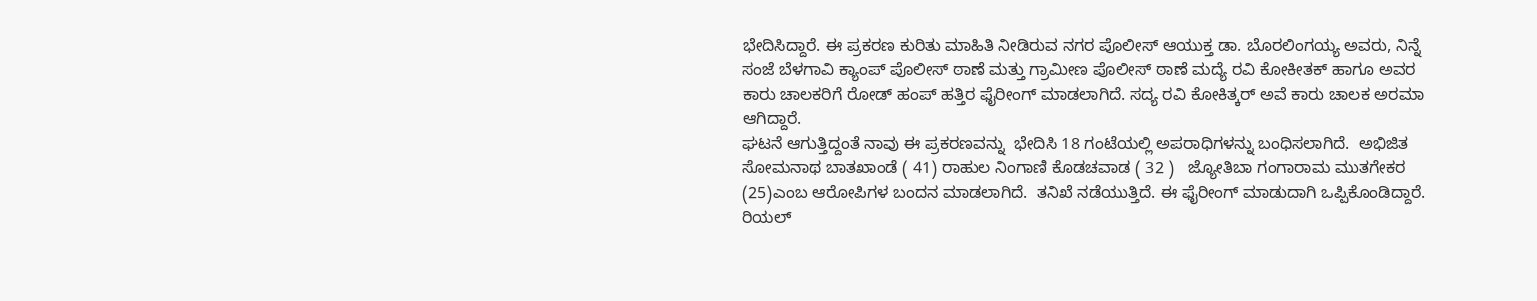ಭೇದಿಸಿದ್ದಾರೆ. ಈ ಪ್ರಕರಣ ಕುರಿತು ಮಾಹಿತಿ ನೀಡಿರುವ ನಗರ ಪೊಲೀಸ್ ಆಯುಕ್ತ ಡಾ. ಬೊರಲಿಂಗಯ್ಯ ಅವರು, ನಿನ್ನೆ ಸಂಜೆ ಬೆಳಗಾವಿ ಕ್ಯಾಂಪ್ ಪೊಲೀಸ್ ಠಾಣೆ ಮತ್ತು ಗ್ರಾಮೀಣ ಪೊಲೀಸ್ ಠಾಣೆ ಮದ್ಯೆ ರವಿ ಕೋಕೀತಕ್ ಹಾಗೂ ಅವರ ಕಾರು ಚಾಲಕರಿಗೆ ರೋಡ್ ಹಂಪ್ ಹತ್ತಿರ ಫೈರೀಂಗ್ ಮಾಡಲಾಗಿದೆ. ಸದ್ಯ ರವಿ ಕೋಕಿತ್ಕರ್ ಅವೆ ಕಾರು ಚಾಲಕ ಅರಮಾ ಆಗಿದ್ದಾರೆ.
ಘಟನೆ ಆಗುತ್ತಿದ್ದಂತೆ ನಾವು ಈ ಪ್ರಕರಣವನ್ನು  ಭೇದಿಸಿ 18 ಗಂಟೆಯಲ್ಲಿ ಅಪರಾಧಿಗಳನ್ನು ಬಂಧಿಸಲಾಗಿದೆ.  ಅಭಿಜಿತ ಸೋಮನಾಥ ಬಾತಖಾಂಡೆ ( 41) ರಾಹುಲ ನಿಂಗಾಣಿ ಕೊಡಚವಾಡ ( 32 )   ಜ್ಯೋತಿಬಾ ಗಂಗಾರಾಮ ಮುತಗೇಕರ (25)ಎಂಬ ಆರೋಪಿಗಳ ಬಂದನ ಮಾಡಲಾಗಿದೆ.  ತನಿಖೆ ನಡೆಯುತ್ತಿದೆ. ಈ ಫೈರೀಂಗ್ ಮಾಡುದಾಗಿ ಒಪ್ಪಿಕೊಂಡಿದ್ದಾರೆ. ರಿಯಲ್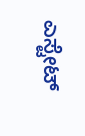ಎಸ್ಟೇಟ್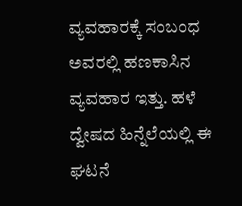ವ್ಯವಹಾರಕ್ಕೆ ಸಂಬಂಧ ಅವರಲ್ಲಿ ಹಣಕಾಸಿನ ವ್ಯವಹಾರ ಇತ್ತು‌. ಹಳೆ ದ್ವೇಷದ ಹಿನ್ನೆಲೆಯಲ್ಲಿ ಈ ಘಟನೆ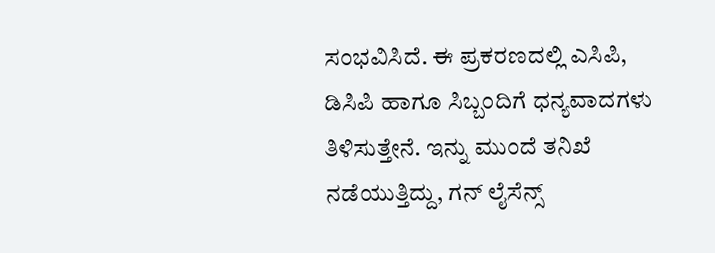ಸಂಭವಿಸಿದೆ. ಈ ಪ್ರಕರಣದಲ್ಲಿ ಎಸಿಪಿ, ಡಿಸಿಪಿ ಹಾಗೂ ಸಿಬ್ಬಂದಿಗೆ ಧನ್ಯವಾದಗಳು ತಿಳಿಸುತ್ತೇನೆ. ಇನ್ನು ಮುಂದೆ ತನಿಖೆ ನಡೆಯುತ್ತಿದ್ದು, ಗನ್ ಲೈಸೆನ್ಸ್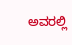ಅವರಲ್ಲಿ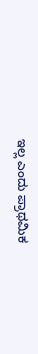ಇಲ್ಲ ಎಂದು ಪ್ರಾಥಮಿಕ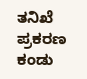ತನಿಖೆ ಪ್ರಕರಣ ಕಂಡು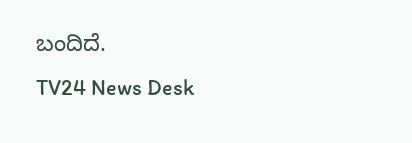ಬಂದಿದೆ.
TV24 News Desk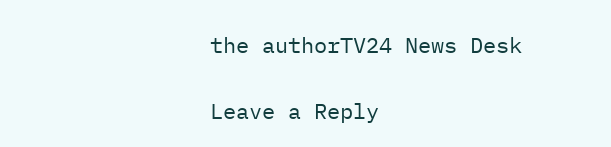the authorTV24 News Desk

Leave a Reply